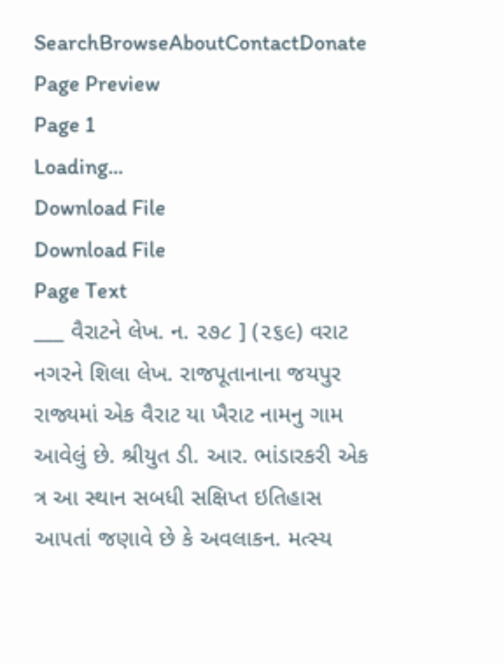SearchBrowseAboutContactDonate
Page Preview
Page 1
Loading...
Download File
Download File
Page Text
___ વૈરાટને લેખ. ન. ૨૭૮ ] (૨૬૯) વરાટ નગરને શિલા લેખ. રાજપૂતાનાના જયપુર રાજ્યમાં એક વૈરાટ યા ખૈરાટ નામનુ ગામ આવેલું છે. શ્રીયુત ડી. આર. ભાંડારકરી એક ત્ર આ સ્થાન સબધી સક્ષિપ્ત ઇતિહાસ આપતાં જણાવે છે કે અવલાકન. મત્સ્ય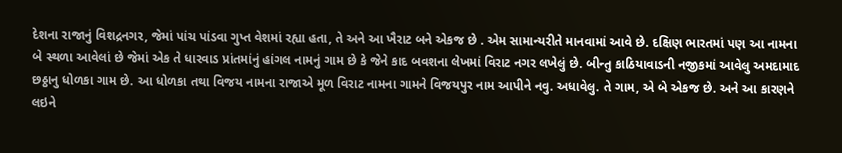દેશના રાજાનું વિશદ્રનગર, જેમાં પાંચ પાંડવા ગુપ્ત વેશમાં રહ્યા હતા, તે અને આ ખૈરાટ બને એકજ છે . એમ સામાન્યરીતે માનવામાં આવે છે. દક્ષિણ ભારતમાં પણ આ નામના બે સ્થળા આવેલાં છે જેમાં એક તે ધારવાડ પ્રાંતમાંનું હાંગલ નામનું ગામ છે કે જેને કાદ બવશના લેખમાં વિરાટ નગર લખેલું છે. બીન્તુ કાઠિયાવાડની નજીકમાં આવેલુ અમદામાદ છઠ્ઠાનુ ધોળકા ગામ છે. આ ધોળકા તથા વિજય નામના રાજાએ મૂળ વિરાટ નામના ગામને વિજયપુર નામ આપીને નવુ. અધાવેલુ. તે ગામ, એ બે એકજ છે. અને આ કારણને લઇને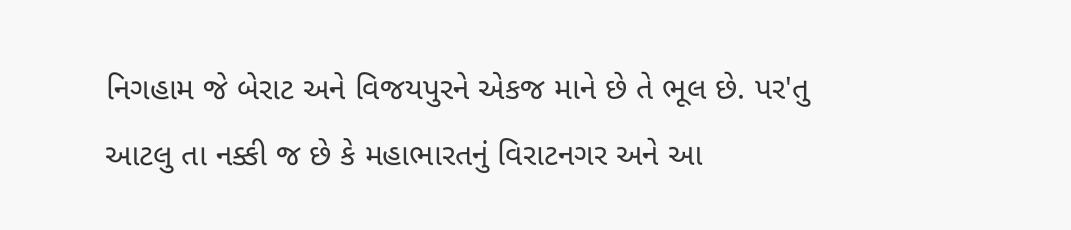નિગહામ જે બેરાટ અને વિજયપુરને એકજ માને છે તે ભૂલ છે. પર'તુ આટલુ તા નક્કી જ છે કે મહાભારતનું વિરાટનગર અને આ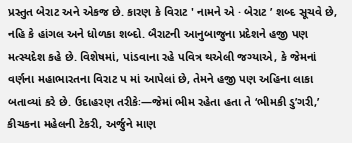પ્રસ્તુત બેરાટ અને એકજ છે. કારણ કે વિરાટ ' નામને એ · બેરાટ ’ શબ્દ સૂચવે છે, નહિ કે હાંગલ અને ધોળકા શબ્દો. બૈરાટની આનુબાજુના પ્રદેશને હજી પણ મત્સ્યદેશ કહે છે. વિશેષમાં, પાંડવાના રહે પવિત્ર થએલી જગ્યાએ, કે જેમનાં વર્ણના મહાભારતના વિરાટ પ માં આપેલાં છે, તેમને હજી પણ અહિના લાકા બતાવ્યાં કરે છે. ઉદાહરણ તરીકેઃ—જેમાં ભીમ રહેતા હતા તે ‘ભીમકી ડુ’ગરી,’ કીચકના મહેલની ટેકરી, અર્જુને માણ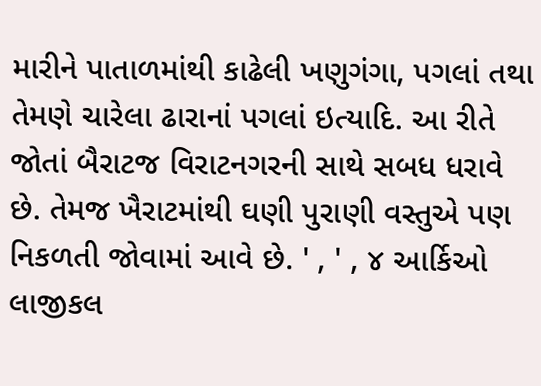મારીને પાતાળમાંથી કાઢેલી ખણુગંગા, પગલાં તથા તેમણે ચારેલા ઢારાનાં પગલાં ઇત્યાદિ. આ રીતે જોતાં બૈરાટજ વિરાટનગરની સાથે સબધ ધરાવે છે. તેમજ ખૈરાટમાંથી ઘણી પુરાણી વસ્તુએ પણ નિકળતી જોવામાં આવે છે. ' , ' , ૪ આર્કિઓ લાજીકલ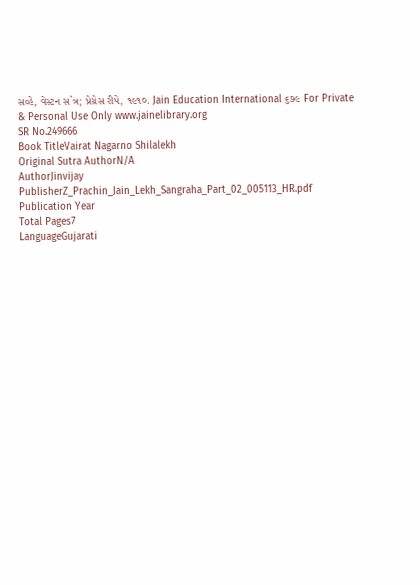સવ્હે, વેસ્ટન સ`ત્ર; પ્રેગ્રેસ રીપે, ૧૯૧૦. Jain Education International ૬૭૯ For Private & Personal Use Only www.jainelibrary.org
SR No.249666
Book TitleVairat Nagarno Shilalekh
Original Sutra AuthorN/A
AuthorJinvijay
PublisherZ_Prachin_Jain_Lekh_Sangraha_Part_02_005113_HR.pdf
Publication Year
Total Pages7
LanguageGujarati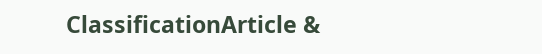ClassificationArticle &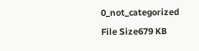0_not_categorized
File Size679 KB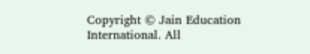Copyright © Jain Education International. All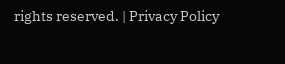rights reserved. | Privacy Policy